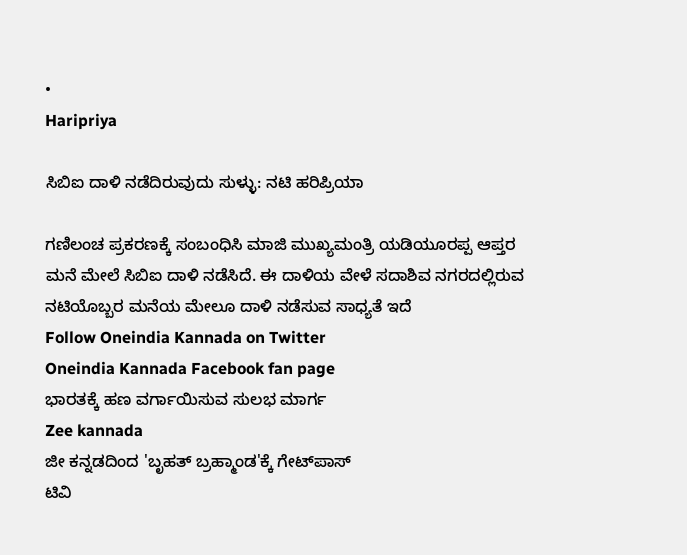•
Haripriya

ಸಿಬಿಐ ದಾಳಿ ನಡೆದಿರುವುದು ಸುಳ್ಳು: ನಟಿ ಹರಿಪ್ರಿಯಾ

ಗಣಿಲಂಚ ಪ್ರಕರಣಕ್ಕೆ ಸಂಬಂಧಿಸಿ ಮಾಜಿ ಮುಖ್ಯಮಂತ್ರಿ ಯಡಿಯೂರಪ್ಪ ಆಪ್ತರ ಮನೆ ಮೇಲೆ ಸಿಬಿಐ ದಾಳಿ ನಡೆಸಿದೆ. ಈ ದಾಳಿಯ ವೇಳೆ ಸದಾಶಿವ ನಗರದಲ್ಲಿರುವ ನಟಿಯೊಬ್ಬರ ಮನೆಯ ಮೇಲೂ ದಾಳಿ ನಡೆಸುವ ಸಾಧ್ಯತೆ ಇದೆ
Follow Oneindia Kannada on Twitter
Oneindia Kannada Facebook fan page
ಭಾರತಕ್ಕೆ ಹಣ ವರ್ಗಾಯಿಸುವ ಸುಲಭ ಮಾರ್ಗ
Zee kannada
ಜೀ ಕನ್ನಡದಿಂದ 'ಬೃಹತ್ ಬ್ರಹ್ಮಾಂಡ'ಕ್ಕೆ ಗೇಟ್‌ಪಾಸ್
ಟಿವಿ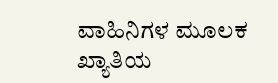ವಾಹಿನಿಗಳ ಮೂಲಕ ಖ್ಯಾತಿಯ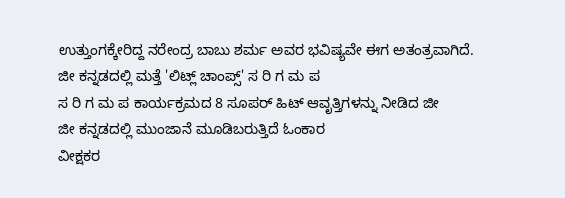ಉತ್ತುಂಗಕ್ಕೇರಿದ್ದ ನರೇಂದ್ರ ಬಾಬು ಶರ್ಮ ಅವರ ಭವಿಷ್ಯವೇ ಈಗ ಅತಂತ್ರವಾಗಿದೆ.
ಜೀ ಕನ್ನಡದಲ್ಲಿ ಮತ್ತೆ 'ಲಿಟ್ಲ್ ಚಾಂಪ್ಸ್' ಸ ರಿ ಗ ಮ ಪ
ಸ ರಿ ಗ ಮ ಪ ಕಾರ್ಯಕ್ರಮದ 8 ಸೂಪರ್ ಹಿಟ್ ಆವೃತ್ತಿಗಳನ್ನು ನೀಡಿದ ಜೀ
ಜೀ ಕನ್ನಡದಲ್ಲಿ ಮುಂಜಾನೆ ಮೂಡಿಬರುತ್ತಿದೆ ಓಂಕಾರ
ವೀಕ್ಷಕರ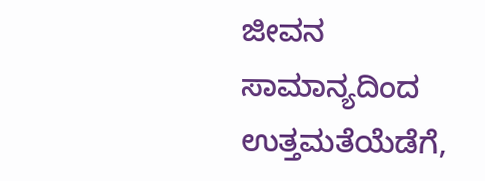ಜೀವನ ಸಾಮಾನ್ಯದಿಂದ ಉತ್ತಮತೆಯೆಡೆಗೆ,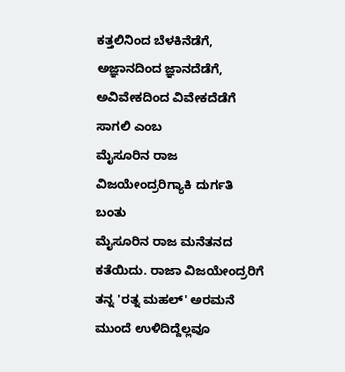ಕತ್ತಲಿನಿಂದ ಬೆಳಕಿನೆಡೆಗೆ, ಅಜ್ಞಾನದಿಂದ ಜ್ಞಾನದೆಡೆಗೆ, ಅವಿವೇಕದಿಂದ ವಿವೇಕದೆಡೆಗೆ ಸಾಗಲಿ ಎಂಬ
ಮೈಸೂರಿನ ರಾಜ ವಿಜಯೇಂದ್ರರಿಗ್ಯಾಕಿ ದುರ್ಗತಿ ಬಂತು
ಮೈಸೂರಿನ ರಾಜ ಮನೆತನದ ಕತೆಯಿದು. ರಾಜಾ ವಿಜಯೇಂದ್ರರಿಗೆ ತನ್ನ 'ರತ್ನ ಮಹಲ್' ಅರಮನೆ ಮುಂದೆ ಉಳಿದಿದ್ದೆಲ್ಲವೂ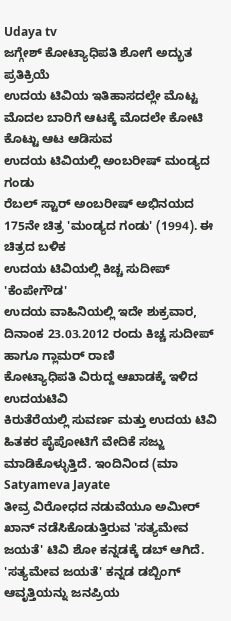Udaya tv
ಜಗ್ಗೇಶ್ ಕೋಟ್ಯಾಧಿಪತಿ ಶೋಗೆ ಅದ್ಭುತ ಪ್ರತಿಕ್ರಿಯೆ
ಉದಯ ಟಿವಿಯ ಇತಿಹಾಸದಲ್ಲೇ ಮೊಟ್ಟ ಮೊದಲ ಬಾರಿಗೆ ಆಟಕ್ಕೆ ಮೊದಲೇ ಕೋಟಿ ಕೊಟ್ಟು ಆಟ ಆಡಿಸುವ
ಉದಯ ಟಿವಿಯಲ್ಲಿ ಅಂಬರೀಷ್ ಮಂಡ್ಯದ ಗಂಡು
ರೆಬಲ್ ಸ್ಟಾರ್ ಅಂಬರೀಷ್ ಅಭಿನಯದ 175ನೇ ಚಿತ್ರ 'ಮಂಡ್ಯದ ಗಂಡು' (1994). ಈ ಚಿತ್ರದ ಬಳಿಕ
ಉದಯ ಟಿವಿಯಲ್ಲಿ ಕಿಚ್ಚ ಸುದೀಪ್ 'ಕೆಂಪೇಗೌಡ'
ಉದಯ ವಾಹಿನಿಯಲ್ಲಿ ಇದೇ ಶುಕ್ರವಾರ, ದಿನಾಂಕ 23.03.2012 ರಂದು ಕಿಚ್ಚ ಸುದೀಪ್ ಹಾಗೂ ಗ್ಲಾಮರ್ ರಾಣಿ
ಕೋಟ್ಯಾಧಿಪತಿ ವಿರುದ್ದ ಆಖಾಡಕ್ಕೆ ಇಳಿದ ಉದಯಟಿವಿ
ಕಿರುತೆರೆಯಲ್ಲಿ ಸುವರ್ಣ ಮತ್ತು ಉದಯ ಟಿವಿ ಹಿತಕರ ಪೈಪೋಟಿಗೆ ವೇದಿಕೆ ಸಜ್ಜು ಮಾಡಿಕೊಳ್ಳುತ್ತಿದೆ. ಇಂದಿನಿಂದ (ಮಾ
Satyameva Jayate
ತೀವ್ರ ವಿರೋಧದ ನಡುವೆಯೂ ಅಮೀರ್ ಖಾನ್ ನಡೆಸಿಕೊಡುತ್ತಿರುವ 'ಸತ್ಯಮೇವ ಜಯತೆ' ಟಿವಿ ಶೋ ಕನ್ನಡಕ್ಕೆ ಡಬ್ ಆಗಿದೆ. 'ಸತ್ಯಮೇವ ಜಯತೆ' ಕನ್ನಡ ಡಬ್ಬಿಂಗ್ ಆವೃತ್ತಿಯನ್ನು ಜನಪ್ರಿಯ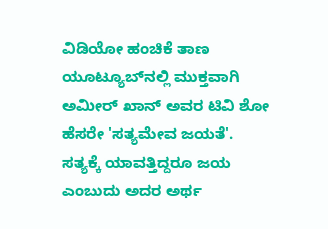ವಿಡಿಯೋ ಹಂಚಿಕೆ ತಾಣ ಯೂಟ್ಯೂಬ್‌ನಲ್ಲಿ ಮುಕ್ತವಾಗಿ
ಅಮೀರ್ ಖಾನ್ ಅವರ ಟಿವಿ ಶೋ ಹೆಸರೇ 'ಸತ್ಯಮೇವ ಜಯತೆ'. ಸತ್ಯಕ್ಕೆ ಯಾವತ್ತಿದ್ದರೂ ಜಯ ಎಂಬುದು ಅದರ ಅರ್ಥ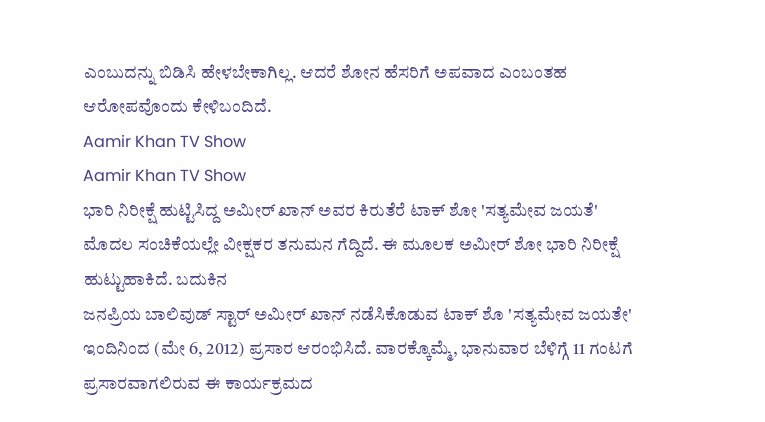ಎಂಬುದನ್ನು ಬಿಡಿಸಿ ಹೇಳಬೇಕಾಗಿಲ್ಲ. ಆದರೆ ಶೋನ ಹೆಸರಿಗೆ ಅಪವಾದ ಎಂಬಂತಹ ಆರೋಪವೊಂದು ಕೇಳಿಬಂದಿದೆ.
Aamir Khan TV Show
Aamir Khan TV Show
ಭಾರಿ ನಿರೀಕ್ಷೆ ಹುಟ್ಟಿಸಿದ್ದ ಅಮೀರ್ ಖಾನ್ ಅವರ ಕಿರುತೆರೆ ಟಾಕ್ ಶೋ 'ಸತ್ಯಮೇವ ಜಯತೆ' ಮೊದಲ ಸಂಚಿಕೆಯಲ್ಲೇ ವೀಕ್ಷಕರ ತನುಮನ ಗೆದ್ದಿದೆ. ಈ ಮೂಲಕ ಅಮೀರ್ ಶೋ ಭಾರಿ ನಿರೀಕ್ಷೆ ಹುಟ್ಟುಹಾಕಿದೆ. ಬದುಕಿನ
ಜನಪ್ರಿಯ ಬಾಲಿವುಡ್ ಸ್ಟಾರ್ ಅಮೀರ್ ಖಾನ್ ನಡೆಸಿಕೊಡುವ ಟಾಕ್ ಶೊ 'ಸತ್ಯಮೇವ ಜಯತೇ' ಇಂದಿನಿಂದ (ಮೇ 6, 2012) ಪ್ರಸಾರ ಆರಂಭಿಸಿದೆ. ವಾರಕ್ಕೊಮ್ಮೆ, ಭಾನುವಾರ ಬೆಳಿಗ್ಗೆ 11 ಗಂಟಗೆ ಪ್ರಸಾರವಾಗಲಿರುವ ಈ ಕಾರ್ಯಕ್ರಮದ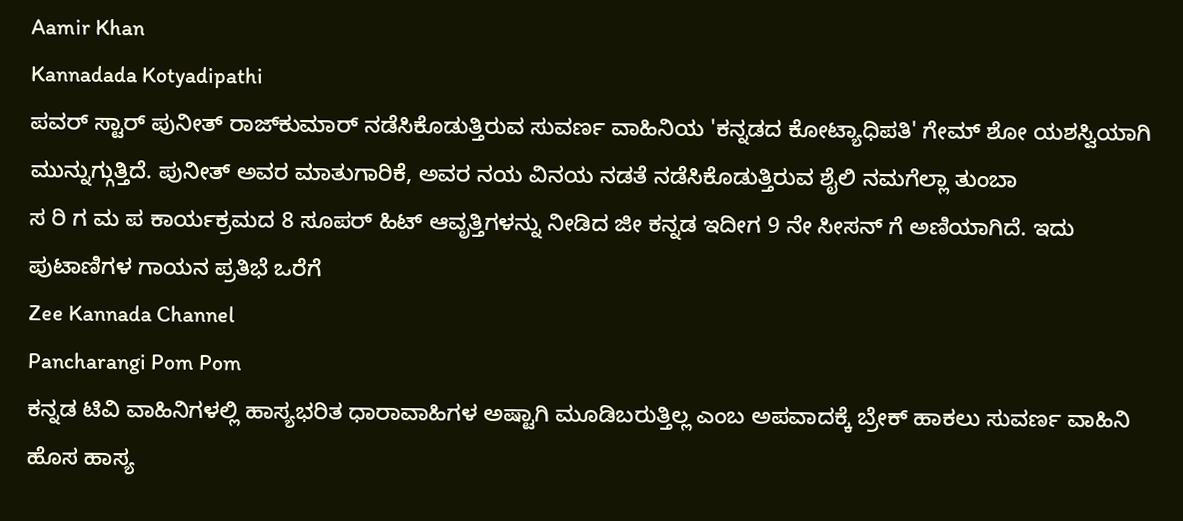Aamir Khan
Kannadada Kotyadipathi
ಪವರ್ ಸ್ಟಾರ್ ಪುನೀತ್ ರಾಜ್‌ಕುಮಾರ್ ನಡೆಸಿಕೊಡುತ್ತಿರುವ ಸುವರ್ಣ ವಾಹಿನಿಯ 'ಕನ್ನಡದ ಕೋಟ್ಯಾಧಿಪತಿ' ಗೇಮ್ ಶೋ ಯಶಸ್ವಿಯಾಗಿ ಮುನ್ನುಗ್ಗುತ್ತಿದೆ. ಪುನೀತ್ ಅವರ ಮಾತುಗಾರಿಕೆ, ಅವರ ನಯ ವಿನಯ ನಡತೆ ನಡೆಸಿಕೊಡುತ್ತಿರುವ ಶೈಲಿ ನಮಗೆಲ್ಲಾ ತುಂಬಾ
ಸ ರಿ ಗ ಮ ಪ ಕಾರ್ಯಕ್ರಮದ 8 ಸೂಪರ್ ಹಿಟ್ ಆವೃತ್ತಿಗಳನ್ನು ನೀಡಿದ ಜೀ ಕನ್ನಡ ಇದೀಗ 9 ನೇ ಸೀಸನ್ ಗೆ ಅಣಿಯಾಗಿದೆ. ಇದು ಪುಟಾಣಿಗಳ ಗಾಯನ ಪ್ರತಿಭೆ ಒರೆಗೆ
Zee Kannada Channel
Pancharangi Pom Pom
ಕನ್ನಡ ಟಿವಿ ವಾಹಿನಿಗಳಲ್ಲಿ ಹಾಸ್ಯಭರಿತ ಧಾರಾವಾಹಿಗಳ ಅಷ್ಟಾಗಿ ಮೂಡಿಬರುತ್ತಿಲ್ಲ ಎಂಬ ಅಪವಾದಕ್ಕೆ ಬ್ರೇಕ್ ಹಾಕಲು ಸುವರ್ಣ ವಾಹಿನಿ ಹೊಸ ಹಾಸ್ಯ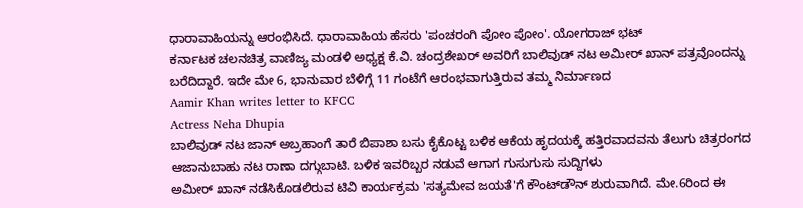ಧಾರಾವಾಹಿಯನ್ನು ಆರಂಭಿಸಿದೆ. ಧಾರಾವಾಹಿಯ ಹೆಸರು 'ಪಂಚರಂಗಿ ಪೋಂ ಪೋಂ'. ಯೋಗರಾಜ್ ಭಟ್
ಕರ್ನಾಟಕ ಚಲನಚಿತ್ರ ವಾಣಿಜ್ಯ ಮಂಡಳಿ ಅಧ್ಯಕ್ಷ ಕೆ.ವಿ. ಚಂದ್ರಶೇಖರ್ ಅವರಿಗೆ ಬಾಲಿವುಡ್ ನಟ ಅಮೀರ್ ಖಾನ್ ಪತ್ರವೊಂದನ್ನು ಬರೆದಿದ್ದಾರೆ. ಇದೇ ಮೇ 6, ಭಾನುವಾರ ಬೆಳಿಗ್ಗೆ 11 ಗಂಟೆಗೆ ಆರಂಭವಾಗುತ್ತಿರುವ ತಮ್ಮ ನಿರ್ಮಾಣದ
Aamir Khan writes letter to KFCC
Actress Neha Dhupia
ಬಾಲಿವುಡ್ ನಟ ಜಾನ್ ಅಬ್ರಹಾಂಗೆ ತಾರೆ ಬಿಪಾಶಾ ಬಸು ಕೈಕೊಟ್ಟ ಬಳಿಕ ಆಕೆಯ ಹೃದಯಕ್ಕೆ ಹತ್ತಿರವಾದವನು ತೆಲುಗು ಚಿತ್ರರಂಗದ ಆಜಾನುಬಾಹು ನಟ ರಾಣಾ ದಗ್ಗುಬಾಟಿ. ಬಳಿಕ ಇವರಿಬ್ಬರ ನಡುವೆ ಆಗಾಗ ಗುಸುಗುಸು ಸುದ್ದಿಗಳು
ಅಮೀರ್ ಖಾನ್ ನಡೆಸಿಕೊಡಲಿರುವ ಟಿವಿ ಕಾರ್ಯಕ್ರಮ 'ಸತ್ಯಮೇವ ಜಯತೆ'ಗೆ ಕೌಂಟ್‌ಡೌನ್ ಶುರುವಾಗಿದೆ. ಮೇ.6ರಿಂದ ಈ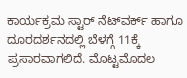ಕಾರ್ಯಕ್ರಮ ಸ್ಟಾರ್ ನೆಟ್‌ವರ್ಕ್ ಹಾಗೂ ದೂರದರ್ಶನದಲ್ಲಿ ಬೆಳಗ್ಗೆ 11ಕ್ಕೆ ಪ್ರಸಾರವಾಗಲಿದೆ. ಮೊಟ್ಟಮೊದಲ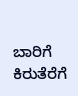ಬಾರಿಗೆ ಕಿರುತೆರೆಗೆ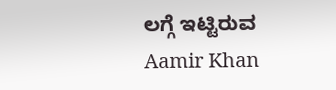ಲಗ್ಗೆ ಇಟ್ಟಿರುವ
Aamir Khan